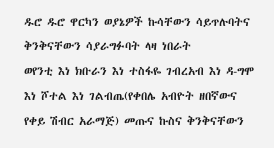ዱሮ ዱሮ ዋርካን ወያኔዎች ኩሳቸውን ሳይጥሉባትና ቅንቅናቸውን ሳያራግፉባት ላዛ ነበራት
ወየንቲ እነ ክቡራን እነ ተስፋዬ ገብረአብ እነ ዳ-ግሞ እነ ሾተል እነ ገልብጤ(የቀበሌ አብዮት ዘበኛውና የቀይ ሽብር አራማጅ) መጡና ኩስና ቅንቅናቸውን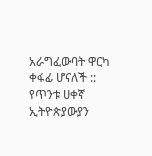አራግፈውባት ዋርካ ቀፋፊ ሆናለች ::
የጥንቱ ሀቀኛ ኢትዮጵያውያን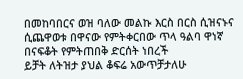በመከባበርና ወዝ ባለው መልኩ እርስ በርስ ሲዝናኑና ሲጨዋወቱ በዋናው የምትቀርበው ጥላ ዓልባ ዋነኛ በናፍቆት የምትጠበቅ ድርሰት ነበረች
ይቻት ለትዝታ ያህል ቆፍሬ አውጥቻታለሁ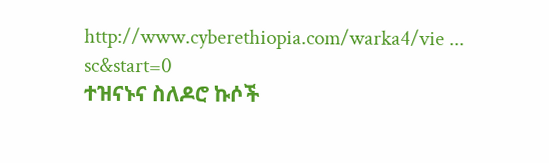http://www.cyberethiopia.com/warka4/vie ... sc&start=0
ተዝናኑና ስለዶሮ ኩሶች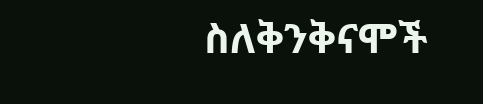ስለቅንቅናሞች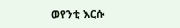ወየንቲ እርሱ